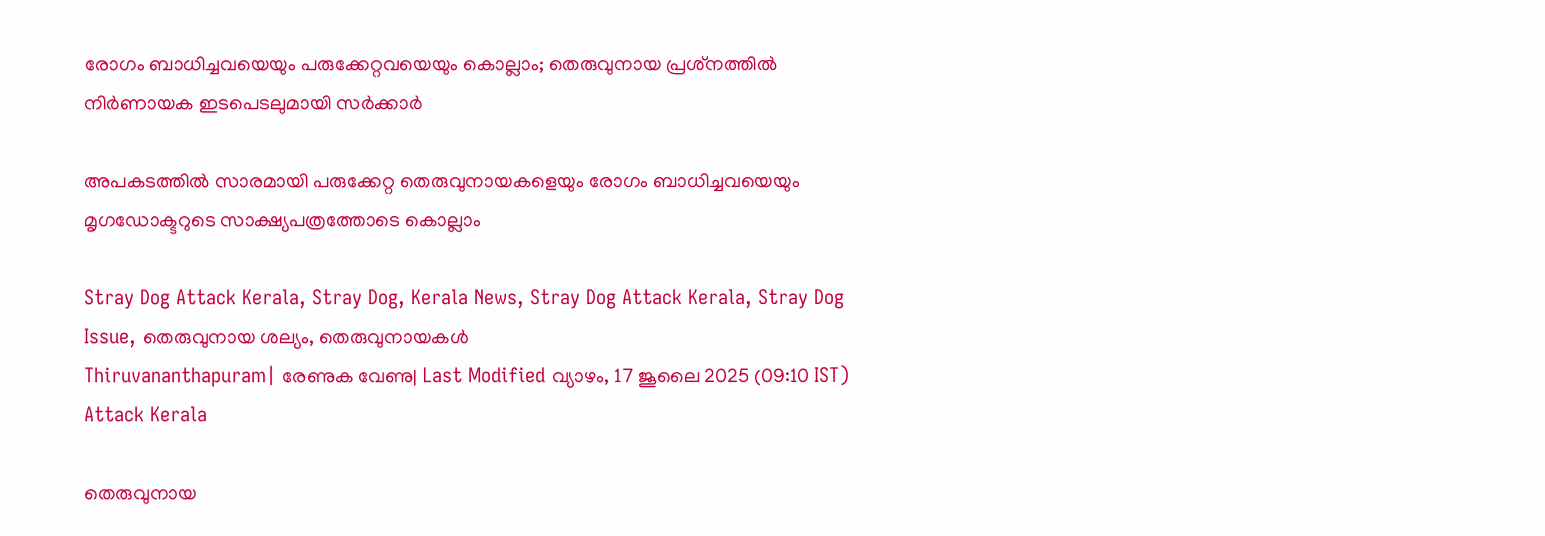രോഗം ബാധിച്ചവയെയും പരുക്കേറ്റവയെയും കൊല്ലാം; തെരുവുനായ പ്രശ്‌നത്തില്‍ നിര്‍ണായക ഇടപെടലുമായി സര്‍ക്കാര്‍

അപകടത്തില്‍ സാരമായി പരുക്കേറ്റ തെരുവുനായകളെയും രോഗം ബാധിച്ചവയെയും മൃഗഡോക്ടറുടെ സാക്ഷ്യപത്രത്തോടെ കൊല്ലാം

Stray Dog Attack Kerala, Stray Dog, Kerala News, Stray Dog Attack Kerala, Stray Dog Issue, തെരുവുനായ ശല്യം, തെരുവുനായകള്‍
Thiruvananthapuram| രേണുക വേണു| Last Modified വ്യാഴം, 17 ജൂലൈ 2025 (09:10 IST)
Attack Kerala

തെരുവുനായ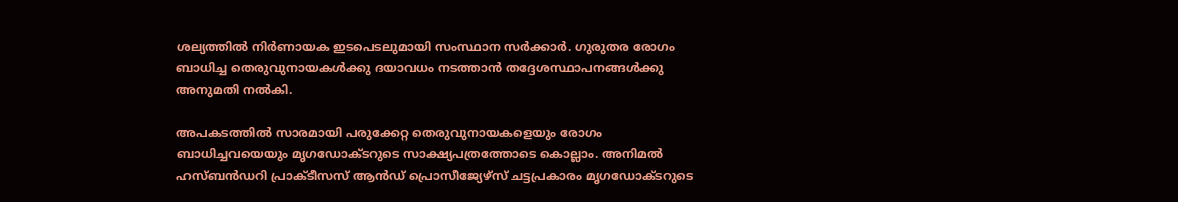ശല്യത്തില്‍ നിര്‍ണായക ഇടപെടലുമായി സംസ്ഥാന സര്‍ക്കാര്‍. ഗുരുതര രോഗം ബാധിച്ച തെരുവുനായകള്‍ക്കു ദയാവധം നടത്താന്‍ തദ്ദേശസ്ഥാപനങ്ങള്‍ക്കു അനുമതി നല്‍കി.

അപകടത്തില്‍ സാരമായി പരുക്കേറ്റ തെരുവുനായകളെയും രോഗം ബാധിച്ചവയെയും മൃഗഡോക്ടറുടെ സാക്ഷ്യപത്രത്തോടെ കൊല്ലാം. അനിമല്‍ ഹസ്ബന്‍ഡറി പ്രാക്ടീസസ് ആന്‍ഡ് പ്രൊസീജ്യേഴ്‌സ് ചട്ടപ്രകാരം മൃഗഡോക്ടറുടെ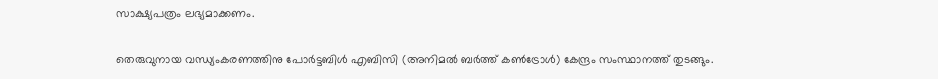സാക്ഷ്യപത്രം ലഭ്യമാക്കണം.

തെരുവുനായ വന്ധ്യംകരണത്തിനു പോര്‍ട്ടബിള്‍ എബിസി (അനിമല്‍ ബര്‍ത്ത് കണ്‍ട്രോള്‍) കേന്ദ്രം സംസ്ഥാനത്ത് തുടങ്ങും.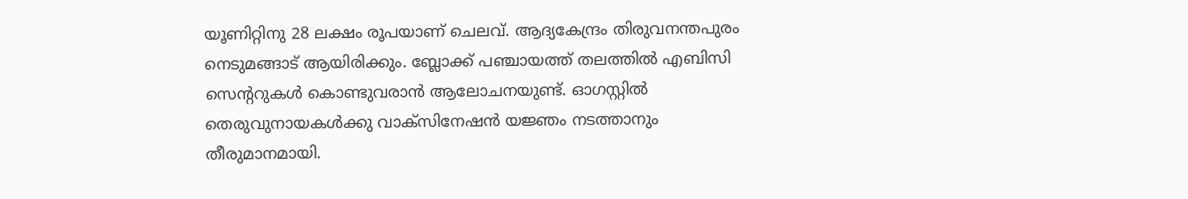യൂണിറ്റിനു 28 ലക്ഷം രൂപയാണ് ചെലവ്. ആദ്യകേന്ദ്രം തിരുവനന്തപുരം നെടുമങ്ങാട് ആയിരിക്കും. ബ്ലോക്ക് പഞ്ചായത്ത് തലത്തില്‍ എബിസി സെന്ററുകള്‍ കൊണ്ടുവരാന്‍ ആലോചനയുണ്ട്. ഓഗസ്റ്റില്‍ തെരുവുനായകള്‍ക്കു വാക്‌സിനേഷന്‍ യജ്ഞം നടത്താനും തീരുമാനമായി.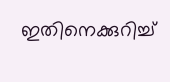ഇതിനെക്കുറിച്ച്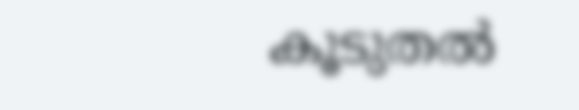കൂടുതല്‍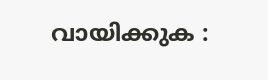വായിക്കുക :